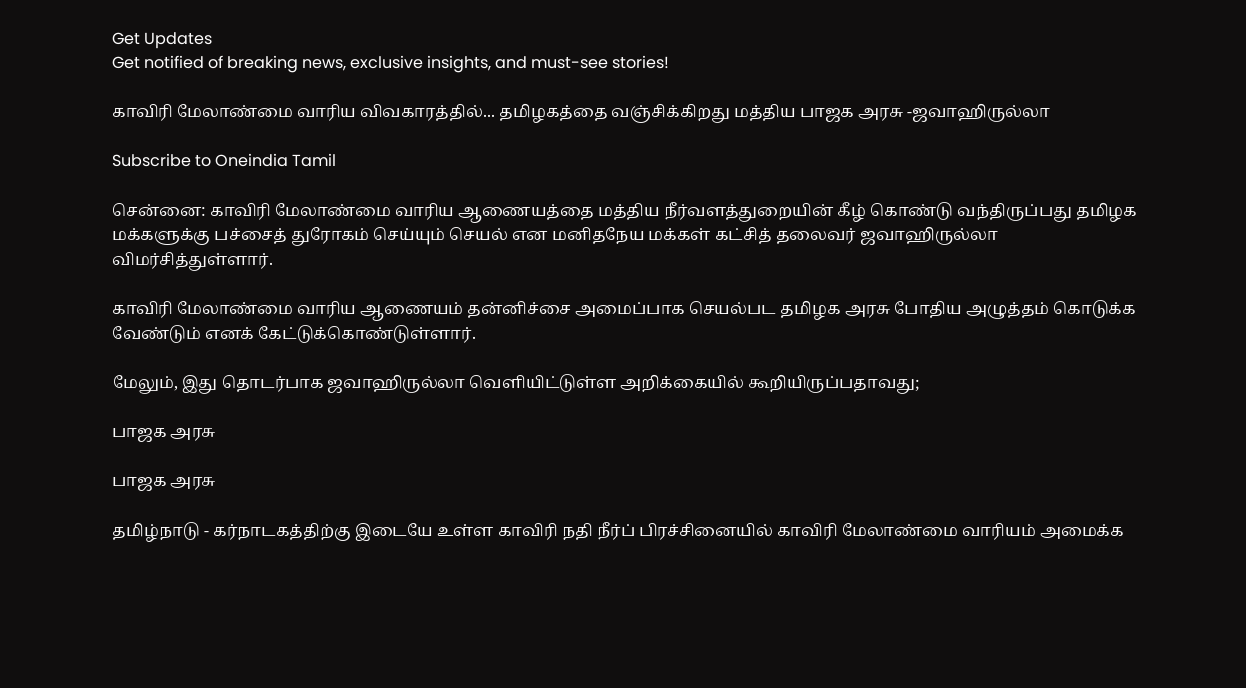Get Updates
Get notified of breaking news, exclusive insights, and must-see stories!

காவிரி மேலாண்மை வாரிய விவகாரத்தில்... தமிழகத்தை வஞ்சிக்கிறது மத்திய பாஜக அரசு -ஜவாஹிருல்லா

Subscribe to Oneindia Tamil

சென்னை: காவிரி மேலாண்மை வாரிய ஆணையத்தை மத்திய நீர்வளத்துறையின் கீழ் கொண்டு வந்திருப்பது தமிழக மக்களுக்கு பச்சைத் துரோகம் செய்யும் செயல் என மனிதநேய மக்கள் கட்சித் தலைவர் ஜவாஹிருல்லா விமர்சித்துள்ளார்.

காவிரி மேலாண்மை வாரிய ஆணையம் தன்னிச்சை அமைப்பாக செயல்பட தமிழக அரசு போதிய அழுத்தம் கொடுக்க வேண்டும் எனக் கேட்டுக்கொண்டுள்ளார்.

மேலும், இது தொடர்பாக ஜவாஹிருல்லா வெளியிட்டுள்ள அறிக்கையில் கூறியிருப்பதாவது;

பாஜக அரசு

பாஜக அரசு

தமிழ்நாடு - கர்நாடகத்திற்கு இடையே உள்ள காவிரி நதி நீர்ப் பிரச்சினையில் காவிரி மேலாண்மை வாரியம் அமைக்க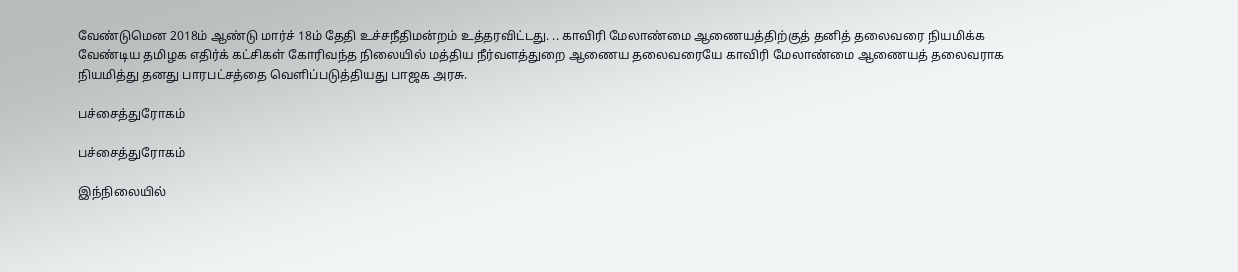வேண்டுமென 2018ம் ஆண்டு மார்ச் 18ம் தேதி உச்சநீதிமன்றம் உத்தரவிட்டது. .. காவிரி மேலாண்மை ஆணையத்திற்குத் தனித் தலைவரை நியமிக்க வேண்டிய தமிழக எதிர்க் கட்சிகள் கோரிவந்த நிலையில் மத்திய நீர்வளத்துறை ஆணைய தலைவரையே காவிரி மேலாண்மை ஆணையத் தலைவராக நியமித்து தனது பாரபட்சத்தை வெளிப்படுத்தியது பாஜக அரசு.

பச்சைத்துரோகம்

பச்சைத்துரோகம்

இந்நிலையில்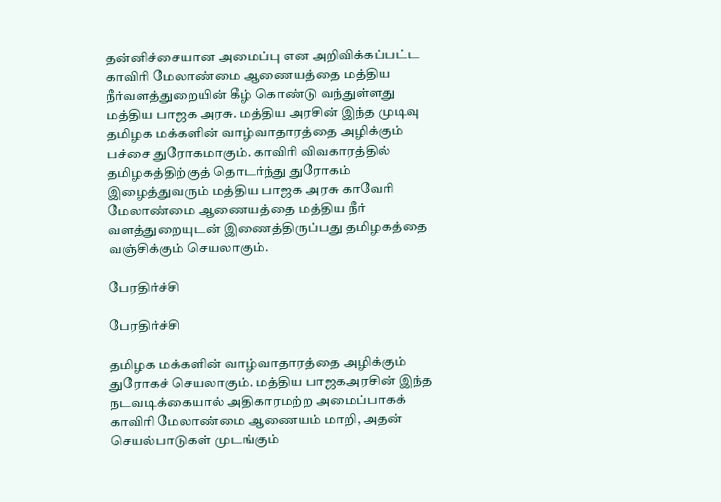தன்னிச்சையான அமைப்பு என அறிவிக்கப்பட்ட காவிரி மேலாண்மை ஆணையத்தை மத்திய நீர்வளத்துறையின் கீழ் கொண்டு வந்துள்ளது மத்திய பாஜக அரசு. மத்திய அரசின் இந்த முடிவு தமிழக மக்களின் வாழ்வாதாரத்தை அழிக்கும் பச்சை துரோகமாகும். காவிரி விவகாரத்தில் தமிழகத்திற்குத் தொடர்ந்து துரோகம் இழைத்துவரும் மத்திய பாஜக அரசு காவேரி மேலாண்மை ஆணையத்தை மத்திய நீர் வளத்துறையுடன் இணைத்திருப்பது தமிழகத்தை வஞ்சிக்கும் செயலாகும்.

பேரதிர்ச்சி

பேரதிர்ச்சி

தமிழக மக்களின் வாழ்வாதாரத்தை அழிக்கும் துரோகச் செயலாகும். மத்திய பாஜகஅரசின் இந்த நடவடிக்கையால் அதிகாரமற்ற அமைப்பாகக் காவிரி மேலாண்மை ஆணையம் மாறி, அதன் செயல்பாடுகள் முடங்கும்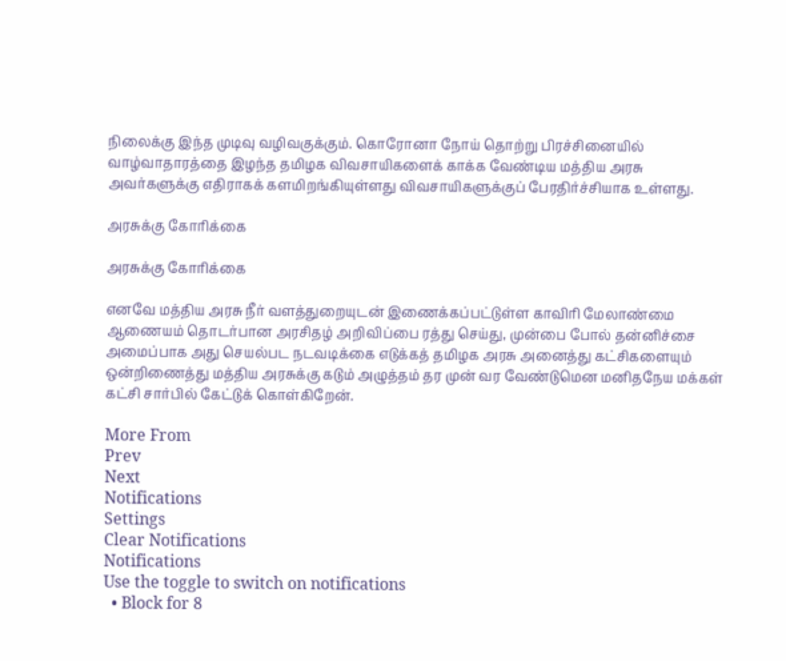நிலைக்கு இந்த முடிவு வழிவகுக்கும். கொரோனா நோய் தொற்று பிரச்சினையில் வாழ்வாதாரத்தை இழந்த தமிழக விவசாயிகளைக் காக்க வேண்டிய மத்திய அரசு அவர்களுக்கு எதிராகக் களமிறங்கியுள்ளது விவசாயிகளுக்குப் பேரதிர்ச்சியாக உள்ளது.

அரசுக்கு கோரிக்கை

அரசுக்கு கோரிக்கை

எனவே மத்திய அரசு நீர் வளத்துறையுடன் இணைக்கப்பட்டுள்ள காவிரி மேலாண்மை ஆணையம் தொடர்பான அரசிதழ் அறிவிப்பை ரத்து செய்து, முன்பை போல் தன்னிச்சை அமைப்பாக அது செயல்பட நடவடிக்கை எடுக்கத் தமிழக அரசு அனைத்து கட்சிகளையும் ஒன்றிணைத்து மத்திய அரசுக்கு கடும் அழுத்தம் தர முன் வர வேண்டுமென மனிதநேய மக்கள் கட்சி சார்பில் கேட்டுக் கொள்கிறேன்.

More From
Prev
Next
Notifications
Settings
Clear Notifications
Notifications
Use the toggle to switch on notifications
  • Block for 8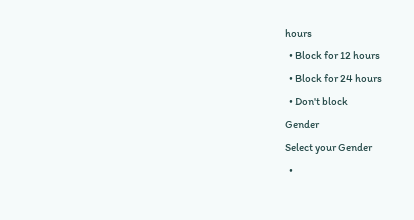hours
  • Block for 12 hours
  • Block for 24 hours
  • Don't block
Gender
Select your Gender
  •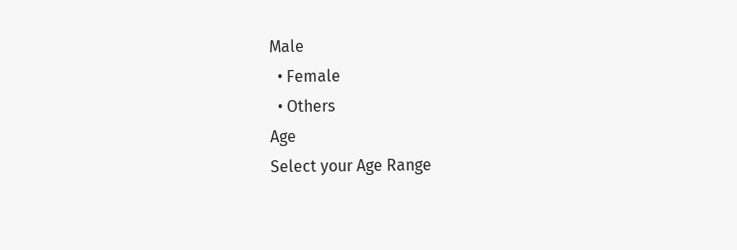Male
  • Female
  • Others
Age
Select your Age Range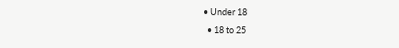• Under 18
  • 18 to 25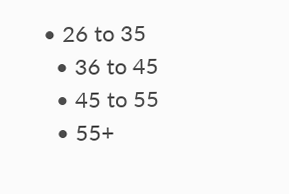• 26 to 35
  • 36 to 45
  • 45 to 55
  • 55+